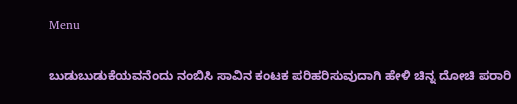Menu

ಬುಡುಬುಡುಕೆಯವನೆಂದು ನಂಬಿಸಿ ಸಾವಿನ ಕಂಟಕ ಪರಿಹರಿಸುವುದಾಗಿ ಹೇಳಿ ಚಿನ್ನ ದೋಚಿ ಪರಾರಿ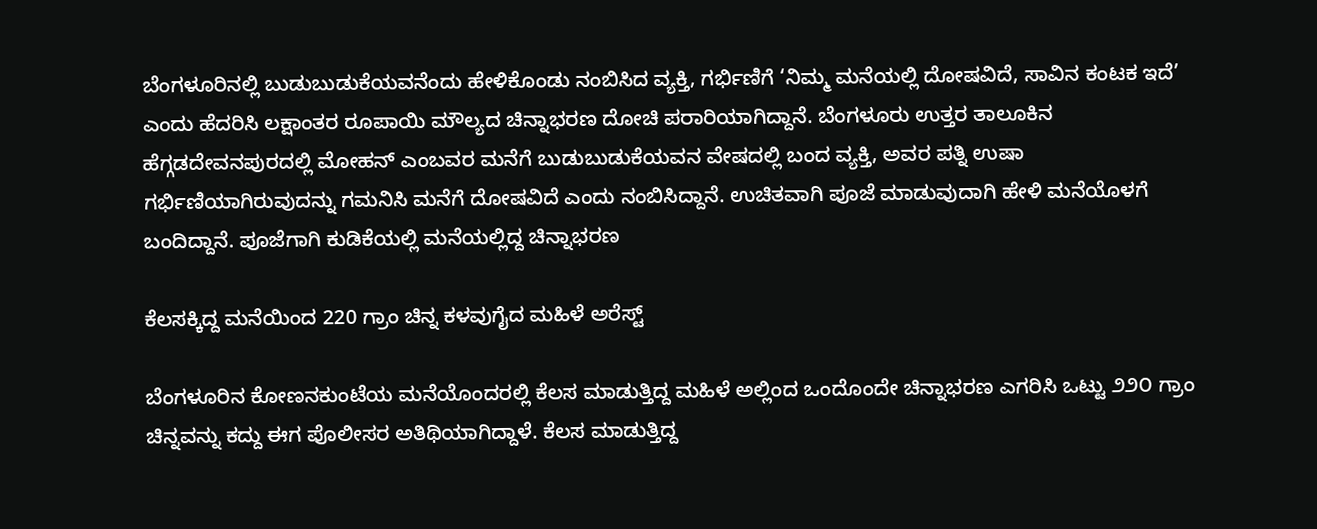ಬೆಂಗಳೂರಿನಲ್ಲಿ ಬುಡುಬುಡುಕೆಯವನೆಂದು ಹೇಳಿಕೊಂಡು ನಂಬಿಸಿದ ವ್ಯಕ್ತಿ, ಗರ್ಭಿಣಿಗೆ ‘ನಿಮ್ಮ ಮನೆಯಲ್ಲಿ ದೋಷವಿದೆ, ಸಾವಿನ ಕಂಟಕ ಇದೆ’ ಎಂದು ಹೆದರಿಸಿ ಲಕ್ಷಾಂತರ ರೂಪಾಯಿ ಮೌಲ್ಯದ ಚಿನ್ನಾಭರಣ ದೋಚಿ ಪರಾರಿಯಾಗಿದ್ದಾನೆ. ಬೆಂಗಳೂರು ಉತ್ತರ ತಾಲೂಕಿನ ಹೆಗ್ಗಡದೇವನಪುರದಲ್ಲಿ ಮೋಹನ್ ಎಂಬವರ ಮನೆಗೆ ಬುಡುಬುಡುಕೆಯವನ ವೇಷದಲ್ಲಿ ಬಂದ ವ್ಯಕ್ತಿ, ಅವರ ಪತ್ನಿ ಉಷಾ ಗರ್ಭಿಣಿಯಾಗಿರುವುದನ್ನು ಗಮನಿಸಿ ಮನೆಗೆ ದೋಷವಿದೆ ಎಂದು ನಂಬಿಸಿದ್ದಾನೆ. ಉಚಿತವಾಗಿ ಪೂಜೆ ಮಾಡುವುದಾಗಿ ಹೇಳಿ ಮನೆಯೊಳಗೆ ಬಂದಿದ್ದಾನೆ. ಪೂಜೆಗಾಗಿ ಕುಡಿಕೆಯಲ್ಲಿ ಮನೆಯಲ್ಲಿದ್ದ ಚಿನ್ನಾಭರಣ

ಕೆಲಸಕ್ಕಿದ್ದ ಮನೆಯಿಂದ 220 ಗ್ರಾಂ ಚಿನ್ನ ಕಳವುಗೈದ ಮಹಿಳೆ ಅರೆಸ್ಟ್‌

ಬೆಂಗಳೂರಿನ ಕೋಣನಕುಂಟೆಯ ಮನೆಯೊಂದರಲ್ಲಿ ಕೆಲಸ ಮಾಡುತ್ತಿದ್ದ ಮಹಿಳೆ ಅಲ್ಲಿಂದ ಒಂದೊಂದೇ ಚಿನ್ನಾಭರಣ ಎಗರಿಸಿ ಒಟ್ಟು ೨೨೦ ಗ್ರಾಂ ಚಿನ್ನವನ್ನು ಕದ್ದು ಈಗ ಪೊಲೀಸರ ಅತಿಥಿಯಾಗಿದ್ದಾಳೆ. ಕೆಲಸ ಮಾಡುತ್ತಿದ್ದ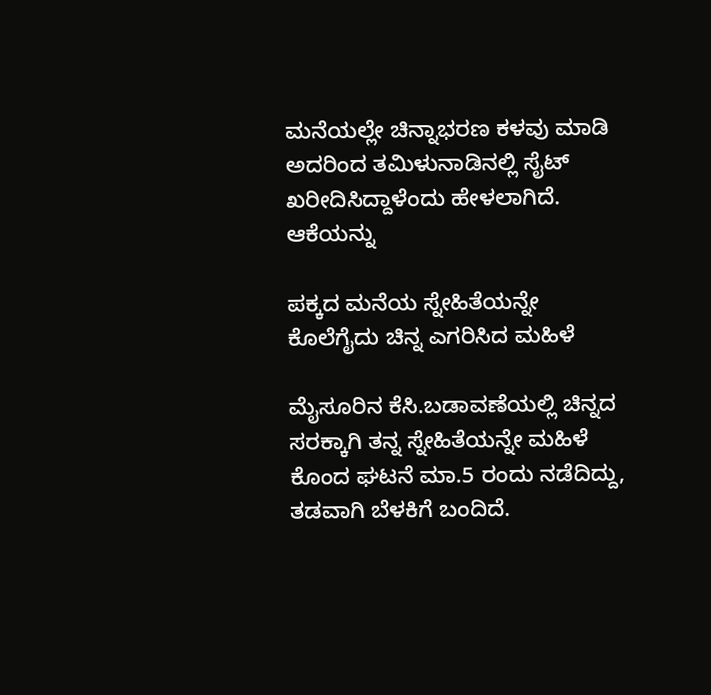ಮನೆಯಲ್ಲೇ ಚಿನ್ನಾಭರಣ ಕಳವು ಮಾಡಿ ಅದರಿಂದ ತಮಿಳುನಾಡಿನಲ್ಲಿ ಸೈಟ್ ಖರೀದಿಸಿದ್ದಾಳೆಂದು ಹೇಳಲಾಗಿದೆ. ಆಕೆಯನ್ನು

ಪಕ್ಕದ ಮನೆಯ ಸ್ನೇಹಿತೆಯನ್ನೇ ಕೊಲೆಗೈದು ಚಿನ್ನ ಎಗರಿಸಿದ ಮಹಿಳೆ

ಮೈಸೂರಿನ ಕೆಸಿ.ಬಡಾವಣೆಯಲ್ಲಿ ಚಿನ್ನದ ಸರಕ್ಕಾಗಿ ತನ್ನ ಸ್ನೇಹಿತೆಯನ್ನೇ ಮಹಿಳೆ ಕೊಂದ ಘಟನೆ ಮಾ.5 ರಂದು ನಡೆದಿದ್ದು, ತಡವಾಗಿ ಬೆಳಕಿಗೆ ಬಂದಿದೆ.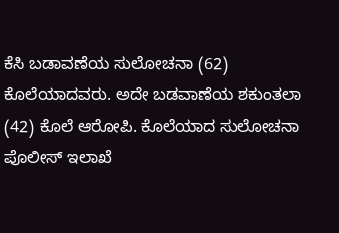ಕೆಸಿ ಬಡಾವಣೆಯ ಸುಲೋಚನಾ (62) ಕೊಲೆಯಾದವರು. ಅದೇ ಬಡವಾಣೆಯ ಶಕುಂತಲಾ (42) ಕೊಲೆ ಆರೋಪಿ. ಕೊಲೆಯಾದ ಸುಲೋಚನಾ ಪೊಲೀಸ್ ಇಲಾಖೆ